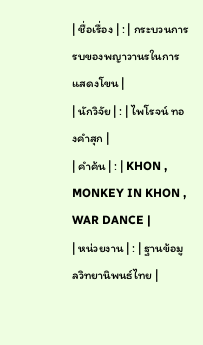| ชื่อเรื่อง | : | กระบวนการรบของพญาวานรในการแสดงโขน |
| นักวิจัย | : | ไพโรจน์ ทองคำสุก |
| คำค้น | : | KHON , MONKEY IN KHON , WAR DANCE |
| หน่วยงาน | : | ฐานข้อมูลวิทยานิพนธ์ไทย |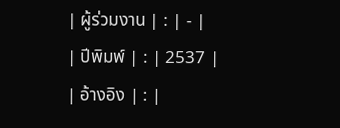| ผู้ร่วมงาน | : | - |
| ปีพิมพ์ | : | 2537 |
| อ้างอิง | : |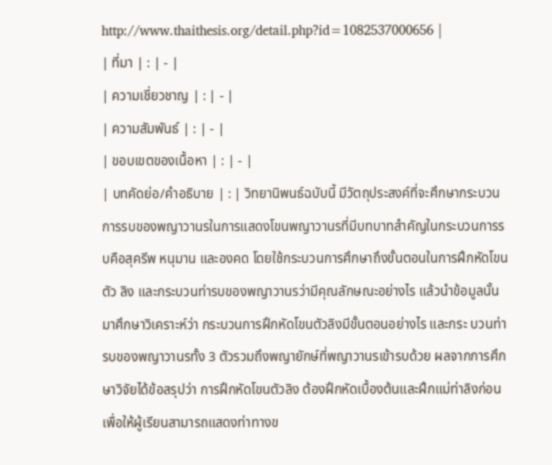http://www.thaithesis.org/detail.php?id=1082537000656 |
| ที่มา | : | - |
| ความเชี่ยวชาญ | : | - |
| ความสัมพันธ์ | : | - |
| ขอบเขตของเนื้อหา | : | - |
| บทคัดย่อ/คำอธิบาย | : | วิทยานิพนธ์ฉบับนี้ มีวัตถุประสงค์ที่จะศึกษากระบวนการรบของพญาวานรในการแสดงโขนพญาวานรที่มีบทบาทสำคัญในกระบวนการรบคือสุครีพ หนุมาน และองคด โดยใช้กระบวนการศึกษาถึงขั้นตอนในการฝึกหัดโขนตัว ลิง และกระบวนท่ารบของพญาวานรว่ามีคุณลักษณะอย่างไร แล้วนำข้อมูลนั้นมาศึกษาวิเคราะห์ว่า กระบวนการฝึกหัดโขนตัวลิงมีขั้นตอนอย่างไร และกระ บวนท่ารบของพญาวานรทั้ง 3 ตัวรวมถึงพญายักษ์ที่พญาวานรเข้ารบด้วย ผลจากการศึกษาวิจัยได้ข้อสรุปว่า การฝึกหัดโขนตัวลิง ต้องฝึกหัดเบื้องต้นและฝึกแม่ท่าลิงก่อนเพื่อให้ผู้เรียนสามารถแสดงท่าทางข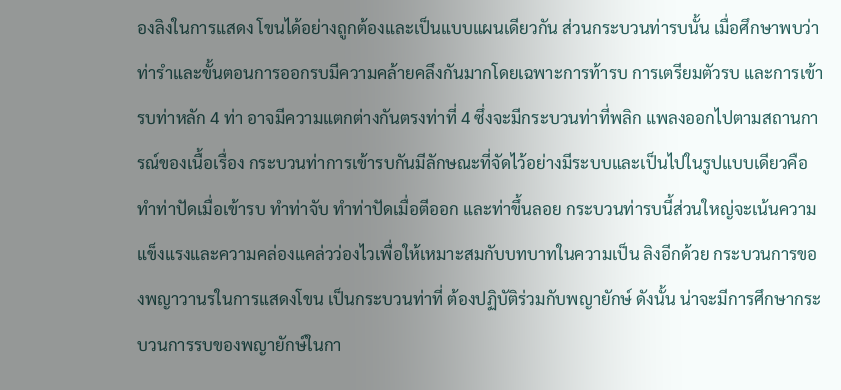องลิงในการแสดง โขนได้อย่างถูกต้องและเป็นแบบแผนเดียวกัน ส่วนกระบวนท่ารบนั้น เมื่อศึกษาพบว่าท่ารำและขั้นตอนการออกรบมีความคล้ายคลึงกันมากโดยเฉพาะการท้ารบ การเตรียมตัวรบ และการเข้ารบท่าหลัก 4 ท่า อาจมีความแตกต่างกันตรงท่าที่ 4 ซึ่งจะมีกระบวนท่าที่พลิก แพลงออกไปตามสถานการณ์ของเนื้อเรื่อง กระบวนท่าการเข้ารบกันมีลักษณะที่จัดไว้อย่างมีระบบและเป็นไปในรูปแบบเดียวคือ ทำท่าปัดเมื่อเข้ารบ ทำท่าจับ ทำท่าปัดเมื่อตีออก และท่าขึ้นลอย กระบวนท่ารบนี้ส่วนใหญ่จะเน้นความ แข็งแรงและความคล่องแคล่วว่องไวเพื่อให้เหมาะสมกับบทบาทในความเป็น ลิงอีกด้วย กระบวนการของพญาวานรในการแสดงโขน เป็นกระบวนท่าที่ ต้องปฏิบัติร่วมกับพญายักษ์ ดังนั้น น่าจะมีการศึกษากระบวนการรบของพญายักษ์ในกา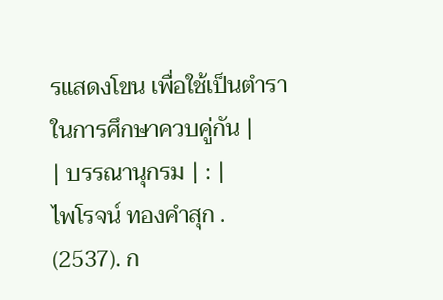รแสดงโขน เพื่อใช้เป็นตำราในการศึกษาควบคู่กัน |
| บรรณานุกรม | : |
ไพโรจน์ ทองคำสุก . (2537). ก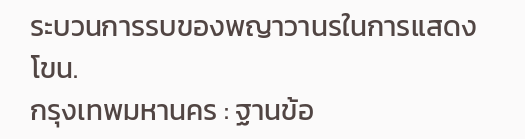ระบวนการรบของพญาวานรในการแสดงโขน.
กรุงเทพมหานคร : ฐานข้อ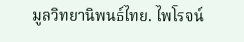มูลวิทยานิพนธ์ไทย. ไพโรจน์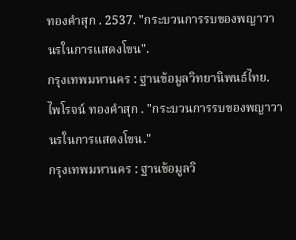ทองคำสุก . 2537. "กระบวนการรบของพญาวานรในการแสดงโขน".
กรุงเทพมหานคร : ฐานข้อมูลวิทยานิพนธ์ไทย. ไพโรจน์ ทองคำสุก . "กระบวนการรบของพญาวานรในการแสดงโขน."
กรุงเทพมหานคร : ฐานข้อมูลวิ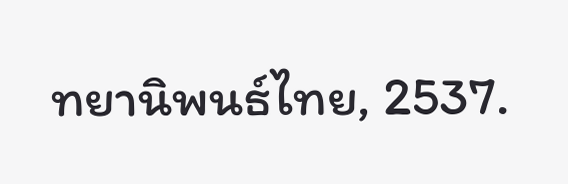ทยานิพนธ์ไทย, 2537.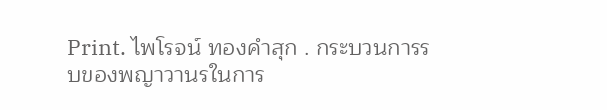Print. ไพโรจน์ ทองคำสุก . กระบวนการรบของพญาวานรในการ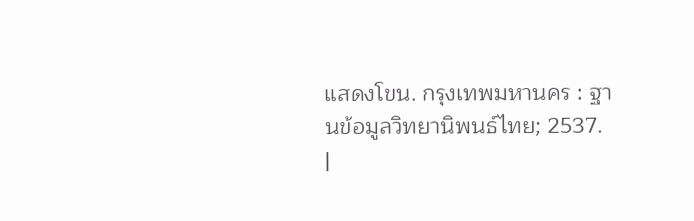แสดงโขน. กรุงเทพมหานคร : ฐานข้อมูลวิทยานิพนธ์ไทย; 2537.
|